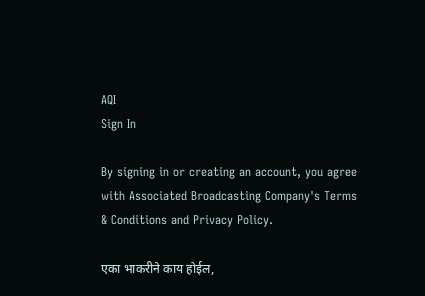AQI
Sign In

By signing in or creating an account, you agree with Associated Broadcasting Company's Terms & Conditions and Privacy Policy.

एका भाकरीने काय होईल,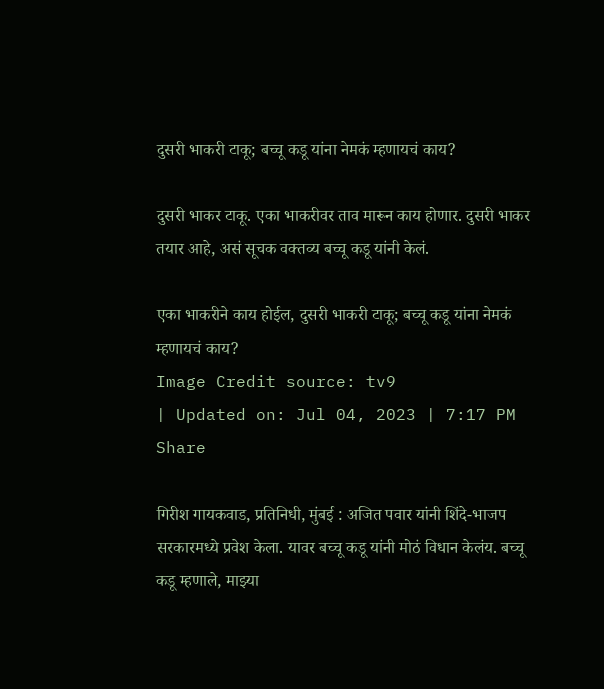दुसरी भाकरी टाकू; बच्चू कडू यांना नेमकं म्हणायचं काय?

दुसरी भाकर टाकू. एका भाकरीवर ताव मारून काय होणार. दुसरी भाकर तयार आहे, असं सूचक वक्तव्य बच्चू कडू यांनी केलं.

एका भाकरीने काय होईल, दुसरी भाकरी टाकू; बच्चू कडू यांना नेमकं म्हणायचं काय?
Image Credit source: tv9
| Updated on: Jul 04, 2023 | 7:17 PM
Share

गिरीश गायकवाड, प्रतिनिधी, मुंबई : अजित पवार यांनी शिंदे-भाजप सरकारमध्ये प्रवेश केला. यावर बच्चू कडू यांनी मोठं विधान केलंय. बच्चू कडू म्हणाले, माझ्या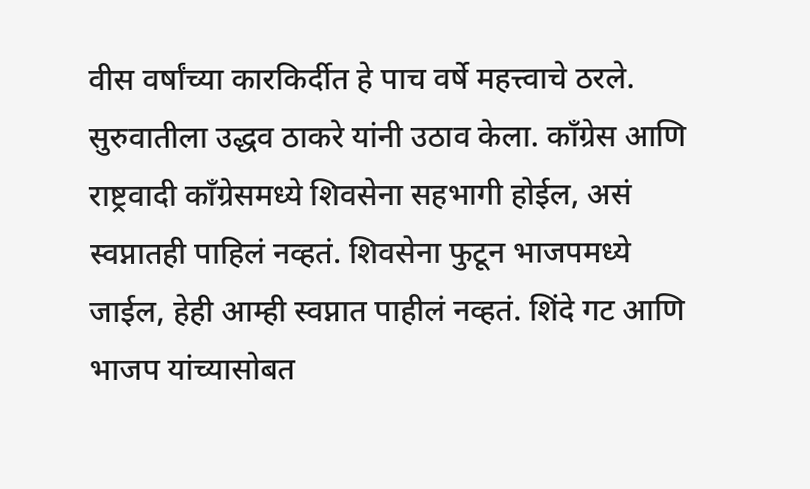वीस वर्षांच्या कारकिर्दीत हे पाच वर्षे महत्त्वाचे ठरले. सुरुवातीला उद्धव ठाकरे यांनी उठाव केला. काँग्रेस आणि राष्ट्रवादी काँग्रेसमध्ये शिवसेना सहभागी होईल, असं स्वप्नातही पाहिलं नव्हतं. शिवसेना फुटून भाजपमध्ये जाईल, हेही आम्ही स्वप्नात पाहीलं नव्हतं. शिंदे गट आणि भाजप यांच्यासोबत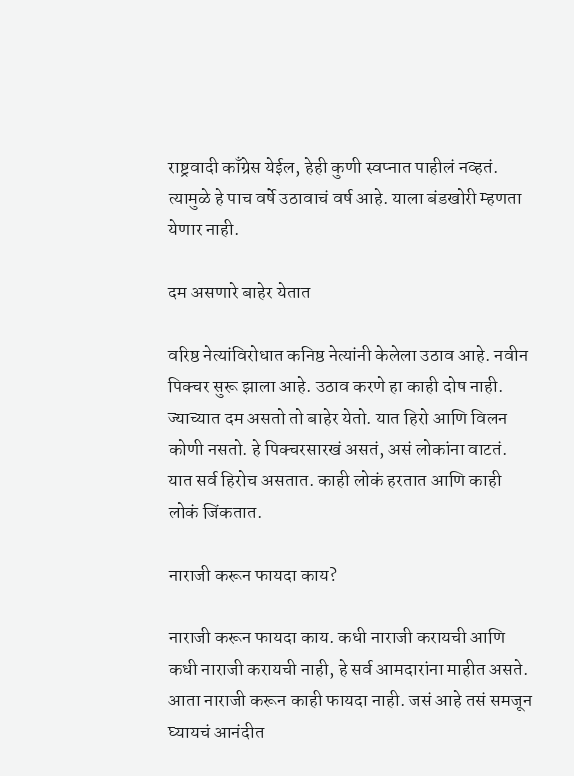राष्ट्रवादी काँग्रेस येईल, हेही कुणी स्वप्नात पाहीलं नव्हतं. त्यामुळे हे पाच वर्षे उठावाचं वर्ष आहे. याला बंडखोरी म्हणता येणार नाही.

दम असणारे बाहेर येतात

वरिष्ठ नेत्यांविरोधात कनिष्ठ नेत्यांनी केलेला उठाव आहे. नवीन पिक्चर सुरू झाला आहे. उठाव करणे हा काही दोष नाही. ज्याच्यात दम असतो तो बाहेर येतो. यात हिरो आणि विलन कोणी नसतो. हे पिक्चरसारखं असतं, असं लोकांना वाटतं. यात सर्व हिरोच असतात. काही लोकं हरतात आणि काही लोकं जिंकतात.

नाराजी करून फायदा काय?

नाराजी करून फायदा काय. कधी नाराजी करायची आणि कधी नाराजी करायची नाही, हे सर्व आमदारांना माहीत असते. आता नाराजी करून काही फायदा नाही. जसं आहे तसं समजून घ्यायचं आनंदीत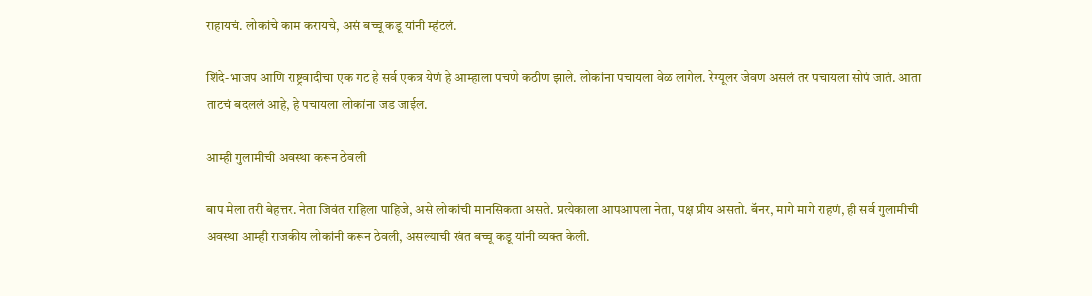राहायचं. लोकांचे काम करायचे, असं बच्चू कडू यांनी म्हंटलं.

शिंदे-भाजप आणि राष्ट्रवादीचा एक गट हे सर्व एकत्र येणं हे आम्हाला पचणे कठीण झाले. लोकांना पचायला वेळ लागेल. रेग्यूलर जेवण असलं तर पचायला सोपं जातं. आता ताटचं बदललं आहे, हे पचायला लोकांना जड जाईल.

आम्ही गुलामीची अवस्था करून ठेवली

बाप मेला तरी बेहत्तर. नेता जिवंत राहिला पाहिजे, असे लोकांची मानसिकता असते. प्रत्येकाला आपआपला नेता, पक्ष प्रीय असतो. बॅनर, मागे मागे राहणं, ही सर्व गुलामीची अवस्था आम्ही राजकीय लोकांनी करून ठेवली, असल्याची खंत बच्चू कडू यांनी व्यक्त केली.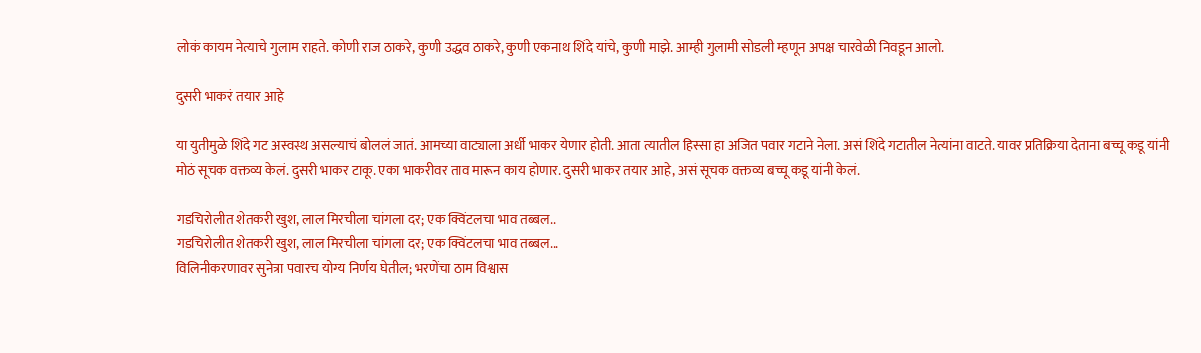लोकं कायम नेत्याचे गुलाम राहते. कोणी राज ठाकरे, कुणी उद्धव ठाकरे, कुणी एकनाथ शिंदे यांचे, कुणी माझे. आम्ही गुलामी सोडली म्हणून अपक्ष चारवेळी निवडून आलो.

दुसरी भाकरं तयार आहे

या युतीमुळे शिंदे गट अस्वस्थ असल्याचं बोललं जातं. आमच्या वाट्याला अर्धी भाकर येणार होती. आता त्यातील हिस्सा हा अजित पवार गटाने नेला. असं शिंदे गटातील नेत्यांना वाटते. यावर प्रतिक्रिया देताना बच्चू कडू यांनी मोठं सूचक वक्तव्य केलं. दुसरी भाकर टाकू. एका भाकरीवर ताव मारून काय होणार. दुसरी भाकर तयार आहे, असं सूचक वक्तव्य बच्चू कडू यांनी केलं.

गडचिरोलीत शेतकरी खुश, लाल मिरचीला चांगला दर; एक क्विंटलचा भाव तब्बल..
गडचिरोलीत शेतकरी खुश, लाल मिरचीला चांगला दर; एक क्विंटलचा भाव तब्बल...
विलिनीकरणावर सुनेत्रा पवारच योग्य निर्णय घेतील; भरणेंचा ठाम विश्वास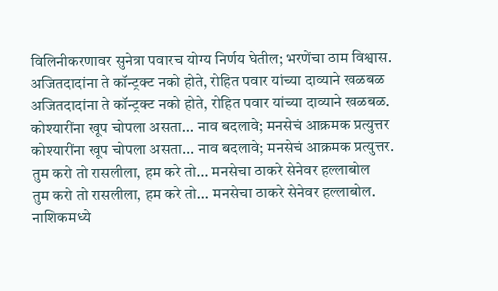विलिनीकरणावर सुनेत्रा पवारच योग्य निर्णय घेतील; भरणेंचा ठाम विश्वास.
अजितदादांना ते कॉन्ट्रक्ट नको होते, रोहित पवार यांच्या दाव्याने खळबळ
अजितदादांना ते कॉन्ट्रक्ट नको होते, रोहित पवार यांच्या दाव्याने खळबळ.
कोश्यारींना खूप चोपला असता... नाव बदलावे; मनसेचं आक्रमक प्रत्युत्तर
कोश्यारींना खूप चोपला असता... नाव बदलावे; मनसेचं आक्रमक प्रत्युत्तर.
तुम करो तो रासलीला, हम करे तो... मनसेचा ठाकरे सेनेवर हल्लाबोल
तुम करो तो रासलीला, हम करे तो... मनसेचा ठाकरे सेनेवर हल्लाबोल.
नाशिकमध्ये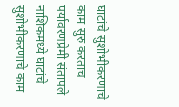घाटांचे सुशोभीकरणाचे काम सुरु करताच पर्यावरणप्रेमी संतापले
नाशिकमध्ये घाटांचे सुशोभीकरणाचे काम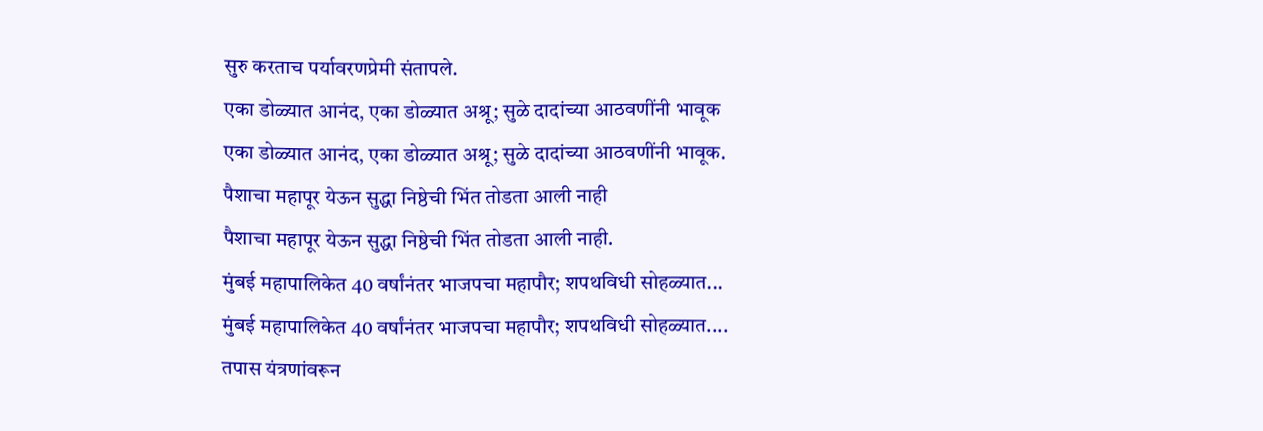सुरु करताच पर्यावरणप्रेमी संतापले.
एका डोळ्यात आनंद, एका डोळ्यात अश्रू; सुळे दादांच्या आठवणींनी भावूक
एका डोळ्यात आनंद, एका डोळ्यात अश्रू; सुळे दादांच्या आठवणींनी भावूक.
पैशाचा महापूर येऊन सुद्धा निष्ठेची भिंत तोडता आली नाही
पैशाचा महापूर येऊन सुद्धा निष्ठेची भिंत तोडता आली नाही.
मुंबई महापालिकेत 40 वर्षांनंतर भाजपचा महापौर; शपथविधी सोहळ्यात...
मुंबई महापालिकेत 40 वर्षांनंतर भाजपचा महापौर; शपथविधी सोहळ्यात....
तपास यंत्रणांवरून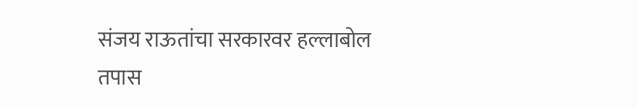संजय राऊतांचा सरकारवर हल्लाबोल
तपास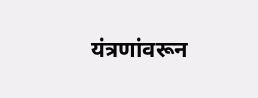यंत्रणांवरून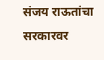संजय राऊतांचा सरकारवर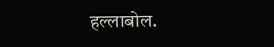हल्लाबोल.